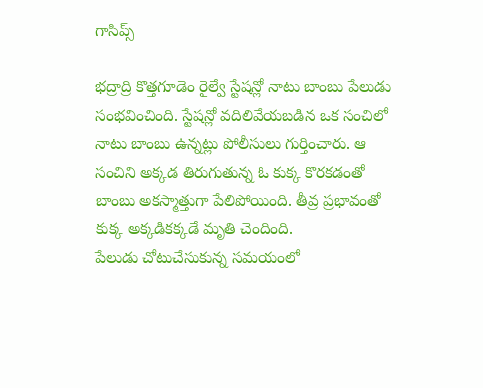గాసిప్స్

భద్రాద్రి కొత్తగూడెం రైల్వే స్టేషన్లో నాటు బాంబు పేలుడు సంభవించింది. స్టేషన్లో వదిలివేయబడిన ఒక సంచిలో నాటు బాంబు ఉన్నట్లు పోలీసులు గుర్తించారు. ఆ సంచిని అక్కడ తిరుగుతున్న ఓ కుక్క కొరకడంతో బాంబు అకస్మాత్తుగా పేలిపోయింది. తీవ్ర ప్రభావంతో కుక్క అక్కడికక్కడే మృతి చెందింది.
పేలుడు చోటుచేసుకున్న సమయంలో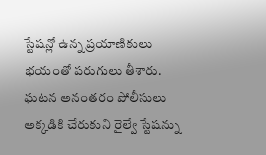స్టేషన్లో ఉన్న ప్రయాణికులు భయంతో పరుగులు తీశారు. ఘటన అనంతరం పోలీసులు అక్కడికి చేరుకుని రైల్వే స్టేషన్ను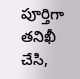పూర్తిగా తనిఖీ చేసి,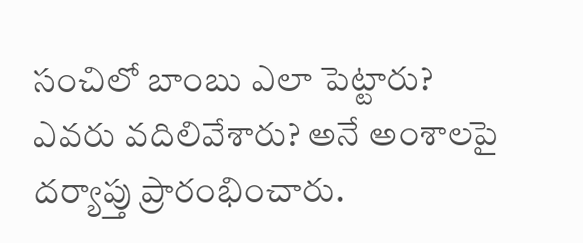సంచిలో బాంబు ఎలా పెట్టారు? ఎవరు వదిలివేశారు? అనే అంశాలపై దర్యాప్తు ప్రారంభించారు.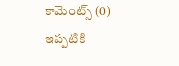కామెంట్స్ (0)
ఇప్పటికి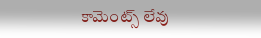కామెంట్స్ లేవు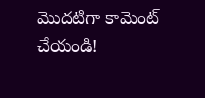మొదటిగా కామెంట్ చేయండి!